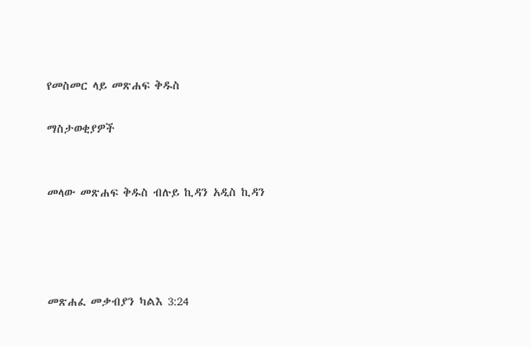የመስመር ላይ መጽሐፍ ቅዱስ

ማስታወቂያዎች


መላው መጽሐፍ ቅዱስ ብሉይ ኪዳን አዲስ ኪዳን




መጽሐፈ መቃብያን ካልእ 3:24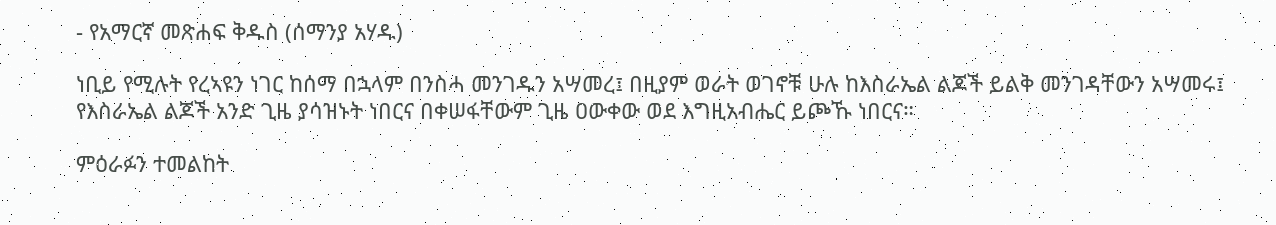- የአማርኛ መጽሐፍ ቅዱስ (ሰማንያ አሃዱ)

ነቢይ የሚሉት የረኣዩን ነገር ከሰማ በኋላም በንስሓ መንገዱን አሣመረ፤ በዚያም ወራት ወገኖቹ ሁሉ ከእስራኤል ልጆች ይልቅ መንገዳቸውን አሣመሩ፤ የእስራኤል ልጆች አንድ ጊዜ ያሳዝኑት ነበርና በቀሠፋቸውም ጊዜ ዐውቀው ወደ እግዚአብሔር ይጮኹ ነበርና።

ምዕራፉን ተመልከት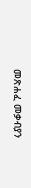መጽሐፈ መቃብያን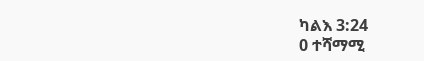ካልእ 3:24
0 ተሻማሚ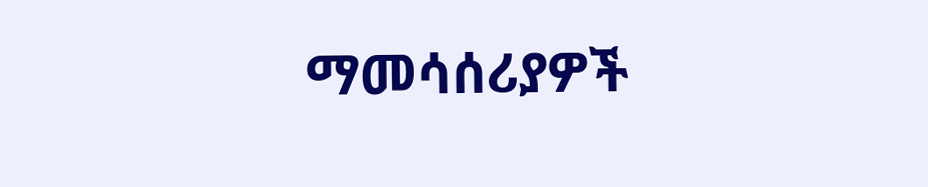ማመሳሰሪያዎች